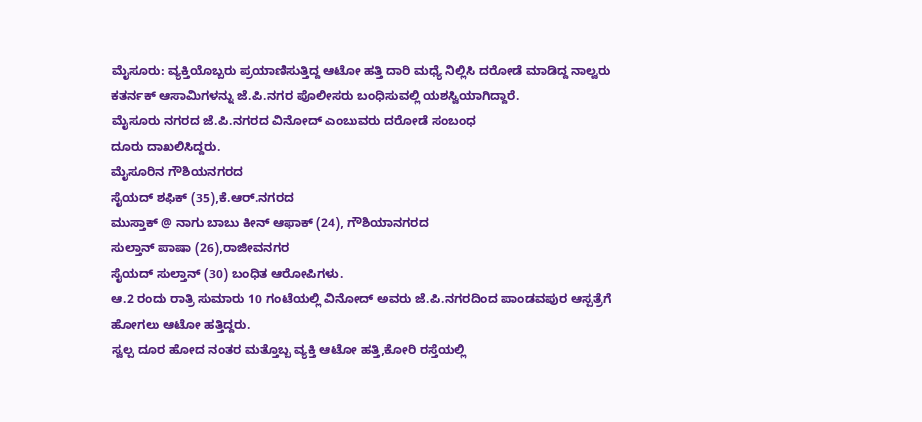ಮೈಸೂರು: ವ್ಯಕ್ತಿಯೊಬ್ಬರು ಪ್ರಯಾಣಿಸುತ್ತಿದ್ದ ಆಟೋ ಹತ್ತಿ ದಾರಿ ಮಧ್ಯೆ ನಿಲ್ಲಿಸಿ ದರೋಡೆ ಮಾಡಿದ್ದ ನಾಲ್ವರು ಕತರ್ನಕ್ ಆಸಾಮಿಗಳನ್ನು ಜೆ.ಪಿ.ನಗರ ಪೊಲೀಸರು ಬಂಧಿಸುವಲ್ಲಿ ಯಶಸ್ವಿಯಾಗಿದ್ದಾರೆ.
ಮೈಸೂರು ನಗರದ ಜೆ.ಪಿ.ನಗರದ ವಿನೋದ್ ಎಂಬುವರು ದರೋಡೆ ಸಂಬಂಧ
ದೂರು ದಾಖಲಿಸಿದ್ದರು.
ಮೈಸೂರಿನ ಗೌಶಿಯನಗರದ
ಸೈಯದ್ ಶಫಿಕ್ (35),ಕೆ.ಆರ್.ನಗರದ
ಮುಸ್ತಾಕ್ @ ನಾಗು ಬಾಬು ಕೀನ್ ಆಫಾಕ್ (24), ಗೌಶಿಯಾನಗರದ
ಸುಲ್ತಾನ್ ಪಾಷಾ (26),ರಾಜೀವನಗರ
ಸೈಯದ್ ಸುಲ್ತಾನ್ (30) ಬಂಧಿತ ಆರೋಪಿಗಳು.
ಆ.2 ರಂದು ರಾತ್ರಿ ಸುಮಾರು 10 ಗಂಟೆಯಲ್ಲಿ ವಿನೋದ್ ಅವರು ಜೆ.ಪಿ.ನಗರದಿಂದ ಪಾಂಡವಪುರ ಆಸ್ಪತ್ರೆಗೆ ಹೋಗಲು ಆಟೋ ಹತ್ತಿದ್ದರು.
ಸ್ವಲ್ಪ ದೂರ ಹೋದ ನಂತರ ಮತ್ತೊಬ್ಬ ವ್ಯಕ್ತಿ ಆಟೋ ಹತ್ತಿ,ಕೋರಿ ರಸ್ತೆಯಲ್ಲಿ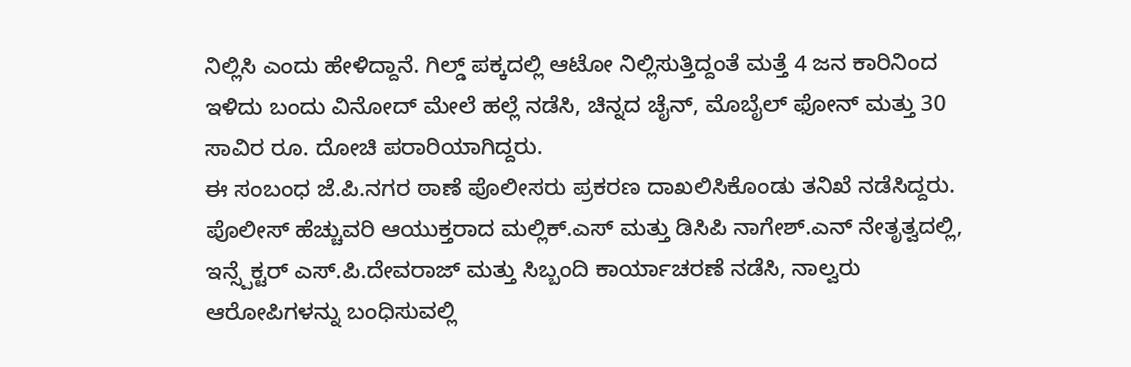ನಿಲ್ಲಿಸಿ ಎಂದು ಹೇಳಿದ್ದಾನೆ. ಗಿಲ್ಡ್ ಪಕ್ಕದಲ್ಲಿ ಆಟೋ ನಿಲ್ಲಿಸುತ್ತಿದ್ದಂತೆ ಮತ್ತೆ 4 ಜನ ಕಾರಿನಿಂದ ಇಳಿದು ಬಂದು ವಿನೋದ್ ಮೇಲೆ ಹಲ್ಲೆ ನಡೆಸಿ, ಚಿನ್ನದ ಚೈನ್, ಮೊಬೈಲ್ ಫೋನ್ ಮತ್ತು 30 ಸಾವಿರ ರೂ. ದೋಚಿ ಪರಾರಿಯಾಗಿದ್ದರು.
ಈ ಸಂಬಂಧ ಜೆ.ಪಿ.ನಗರ ಠಾಣೆ ಪೊಲೀಸರು ಪ್ರಕರಣ ದಾಖಲಿಸಿಕೊಂಡು ತನಿಖೆ ನಡೆಸಿದ್ದರು.
ಪೊಲೀಸ್ ಹೆಚ್ಚುವರಿ ಆಯುಕ್ತರಾದ ಮಲ್ಲಿಕ್.ಎಸ್ ಮತ್ತು ಡಿಸಿಪಿ ನಾಗೇಶ್.ಎನ್ ನೇತೃತ್ವದಲ್ಲಿ, ಇನ್ಸ್ಪೆಕ್ಟರ್ ಎಸ್.ಪಿ.ದೇವರಾಜ್ ಮತ್ತು ಸಿಬ್ಬಂದಿ ಕಾರ್ಯಾಚರಣೆ ನಡೆಸಿ, ನಾಲ್ವರು ಆರೋಪಿಗಳನ್ನು ಬಂಧಿಸುವಲ್ಲಿ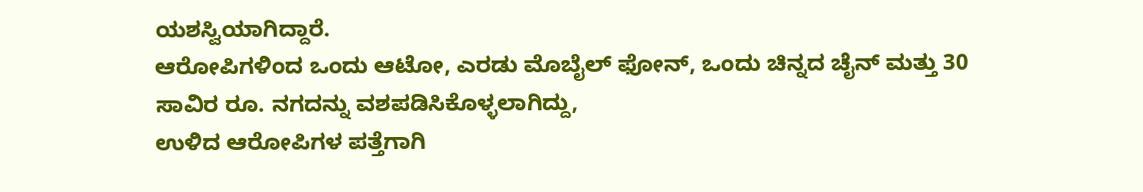ಯಶಸ್ವಿಯಾಗಿದ್ದಾರೆ.
ಆರೋಪಿಗಳಿಂದ ಒಂದು ಆಟೋ, ಎರಡು ಮೊಬೈಲ್ ಫೋನ್, ಒಂದು ಚಿನ್ನದ ಚೈನ್ ಮತ್ತು 30 ಸಾವಿರ ರೂ. ನಗದನ್ನು ವಶಪಡಿಸಿಕೊಳ್ಳಲಾಗಿದ್ದು,
ಉಳಿದ ಆರೋಪಿಗಳ ಪತ್ತೆಗಾಗಿ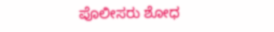ಪೊಲೀಸರು ಶೋಧ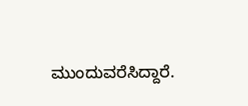ಮುಂದುವರೆಸಿದ್ದಾರೆ.